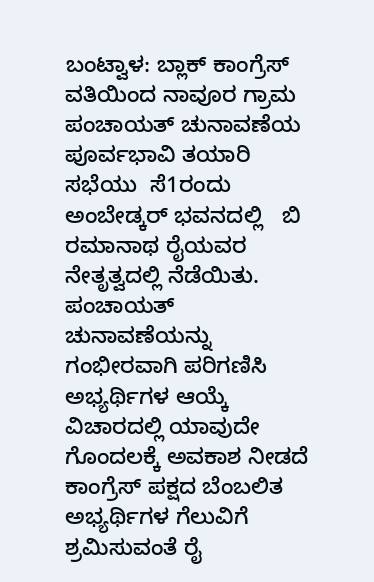ಬಂಟ್ವಾಳ: ಬ್ಲಾಕ್ ಕಾಂಗ್ರೆಸ್ ವತಿಯಿಂದ ನಾವೂರ ಗ್ರಾಮ ಪಂಚಾಯತ್ ಚುನಾವಣೆಯ ಪೂರ್ವಭಾವಿ ತಯಾರಿ ಸಭೆಯು  ಸೆ1ರಂದು  ಅಂಬೇಡ್ಕರ್ ಭವನದಲ್ಲಿ   ಬಿ ರಮಾನಾಥ ರೈಯವರ ನೇತೃತ್ವದಲ್ಲಿ ನೆಡೆಯಿತು. ಪಂಚಾಯತ್ ಚುನಾವಣೆಯನ್ನು ಗಂಭೀರವಾಗಿ ಪರಿಗಣಿಸಿ ಅಭ್ಯರ್ಥಿಗಳ ಆಯ್ಕೆ ವಿಚಾರದಲ್ಲಿ ಯಾವುದೇ ಗೊಂದಲಕ್ಕೆ ಅವಕಾಶ ನೀಡದೆ ಕಾಂಗ್ರೆಸ್ ಪಕ್ಷದ ಬೆಂಬಲಿತ ಅಭ್ಯರ್ಥಿಗಳ ಗೆಲುವಿಗೆ ಶ್ರಮಿಸುವಂತೆ ರೈ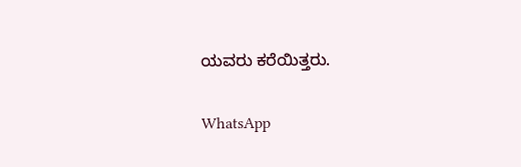ಯವರು ಕರೆಯಿತ್ತರು.

WhatsApp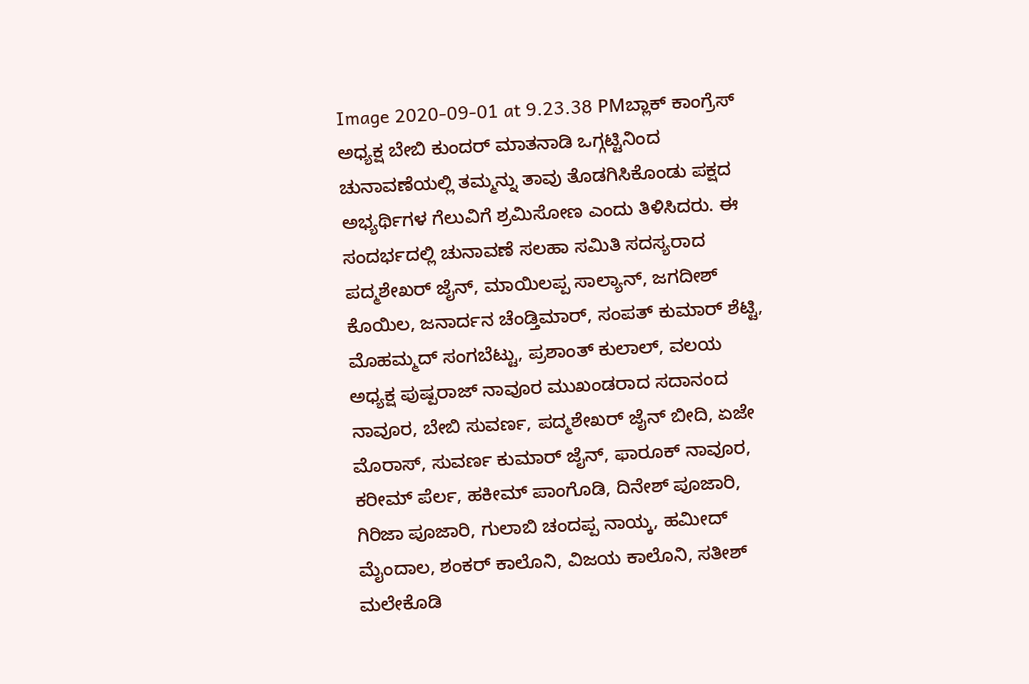Image 2020-09-01 at 9.23.38 PMಬ್ಲಾಕ್ ಕಾಂಗ್ರೆಸ್ ಅಧ್ಯಕ್ಷ ಬೇಬಿ ಕುಂದರ್ ಮಾತನಾಡಿ ಒಗ್ಗಟ್ಟಿನಿಂದ ಚುನಾವಣೆಯಲ್ಲಿ ತಮ್ಮನ್ನು ತಾವು ತೊಡಗಿಸಿಕೊಂಡು ಪಕ್ಷದ ಅಭ್ಯರ್ಥಿಗಳ ಗೆಲುವಿಗೆ ಶ್ರಮಿಸೋಣ ಎಂದು ತಿಳಿಸಿದರು. ಈ ಸಂದರ್ಭದಲ್ಲಿ ಚುನಾವಣೆ ಸಲಹಾ ಸಮಿತಿ ಸದಸ್ಯರಾದ ಪದ್ಮಶೇಖರ್ ಜೈನ್, ಮಾಯಿಲಪ್ಪ ಸಾಲ್ಯಾನ್, ಜಗದೀಶ್ ಕೊಯಿಲ, ಜನಾರ್ದನ ಚೆಂಡ್ತಿಮಾರ್, ಸಂಪತ್ ಕುಮಾರ್ ಶೆಟ್ಟಿ, ಮೊಹಮ್ಮದ್ ಸಂಗಬೆಟ್ಟು, ಪ್ರಶಾಂತ್ ಕುಲಾಲ್, ವಲಯ ಅಧ್ಯಕ್ಷ ಪುಷ್ಪರಾಜ್ ನಾವೂರ ಮುಖಂಡರಾದ ಸದಾನಂದ ನಾವೂರ, ಬೇಬಿ ಸುವರ್ಣ, ಪದ್ಮಶೇಖರ್ ಜೈನ್ ಬೀದಿ, ಏಜೇ ಮೊರಾಸ್, ಸುವರ್ಣ ಕುಮಾರ್ ಜೈನ್, ಫಾರೂಕ್ ನಾವೂರ, ಕರೀಮ್ ಪೆರ್ಲ, ಹಕೀಮ್ ಪಾಂಗೊಡಿ, ದಿನೇಶ್ ಪೂಜಾರಿ, ಗಿರಿಜಾ ಪೂಜಾರಿ, ಗುಲಾಬಿ ಚಂದಪ್ಪ ನಾಯ್ಕ, ಹಮೀದ್ ಮೈಂದಾಲ, ಶಂಕರ್ ಕಾಲೊನಿ, ವಿಜಯ ಕಾಲೊನಿ, ಸತೀಶ್ ಮಲೇಕೊಡಿ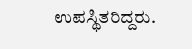ಉಪಸ್ಥಿತರಿದ್ದರು.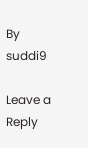By suddi9

Leave a Reply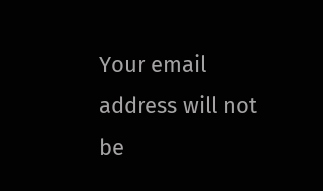Your email address will not be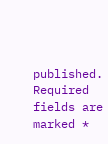published. Required fields are marked *